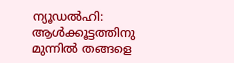ന്യൂഡൽഹി: ആൾക്കൂട്ടത്തിനു മുന്നിൽ തങ്ങളെ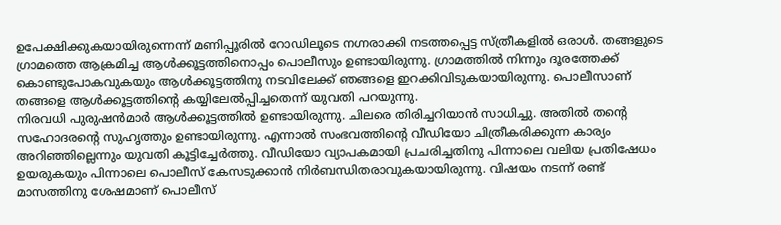ഉപേക്ഷിക്കുകയായിരുന്നെന്ന് മണിപ്പൂരിൽ റോഡിലൂടെ നഗ്നരാക്കി നടത്തപ്പെട്ട സ്ത്രീകളിൽ ഒരാൾ. തങ്ങളുടെ ഗ്രാമത്തെ ആക്രമിച്ച ആൾക്കൂട്ടത്തിനൊപ്പം പൊലീസും ഉണ്ടായിരുന്നു. ഗ്രാമത്തിൽ നിന്നും ദൂരത്തേക്ക് കൊണ്ടുപോകവുകയും ആൾക്കൂട്ടത്തിനു നടവിലേക്ക് ഞങ്ങളെ ഇറക്കിവിടുകയായിരുന്നു. പൊലീസാണ് തങ്ങളെ ആൾക്കൂട്ടത്തിന്റെ കയ്യിലേൽപ്പിച്ചതെന്ന് യുവതി പറയുന്നു.
നിരവധി പുരുഷൻമാർ ആൾക്കൂട്ടത്തിൽ ഉണ്ടായിരുന്നു. ചിലരെ തിരിച്ചറിയാൻ സാധിച്ചു. അതിൽ തന്റെ സഹോദരന്റെ സുഹൃത്തും ഉണ്ടായിരുന്നു. എന്നാൽ സംഭവത്തിന്റെ വീഡിയോ ചിത്രീകരിക്കുന്ന കാര്യം അറിഞ്ഞില്ലെന്നും യുവതി കൂട്ടിച്ചേർത്തു. വീഡിയോ വ്യാപകമായി പ്രചരിച്ചതിനു പിന്നാലെ വലിയ പ്രതിഷേധം ഉയരുകയും പിന്നാലെ പൊലീസ് കേസടുക്കാൻ നിർബന്ധിതരാവുകയായിരുന്നു. വിഷയം നടന്ന് രണ്ട് മാസത്തിനു ശേഷമാണ് പൊലീസ്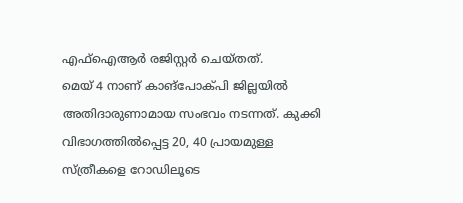എഫ്ഐആർ രജിസ്റ്റർ ചെയ്തത്.
മെയ് 4 നാണ് കാങ്പോക്പി ജില്ലയിൽ അതിദാരുണാമായ സംഭവം നടന്നത്. കുക്കി വിഭാഗത്തിൽപ്പെട്ട 20, 40 പ്രായമുള്ള സ്ത്രീകളെ റോഡിലൂടെ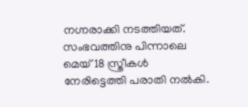നഗ്നരാക്കി നടത്തിയത്. സംഭവത്തിനു പിന്നാലെ മെയ് 18 സ്ത്രീകൾ നേരിട്ടെത്തി പരാതി നൽകി.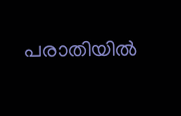പരാതിയിൽ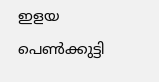ഇളയ പെൺക്കുട്ടി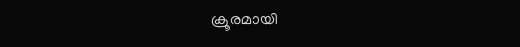ക്രൂരമായി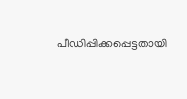പീഡിപ്പിക്കപ്പെട്ടതായി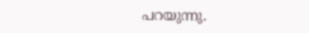പറയുന്നു.